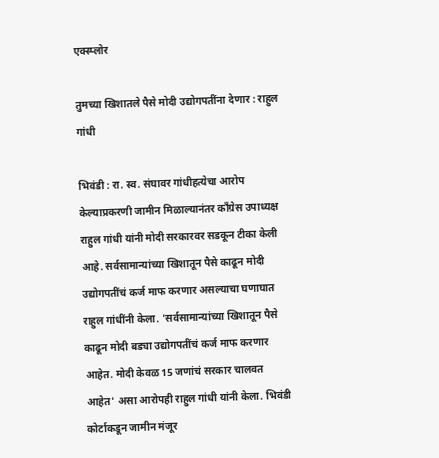एक्स्प्लोर

तुमच्या खिशातले पैसे मोदी उद्योगपतींना देणार : राहुल गांधी

भिवंडी : रा. स्व. संघावर गांधीहत्येचा आरोप केल्याप्रकरणी जामीन मिळाल्यानंतर काँग्रेस उपाध्यक्ष राहुल गांधी यांनी मोदी सरकारवर सडकून टीका केली आहे. सर्वसामान्यांच्या खिशातून पैसे काढून मोदी उद्योगपतींचं कर्ज माफ करणार असल्याचा घणाघात राहुल गांधींनी केला. 'सर्वसामान्यांच्या खिशातून पैसे काढून मोदी बड्या उद्योगपतींचं कर्ज माफ करणार आहेत. मोदी केवळ 15 जणांचं सरकार चालवत आहेत' असा आरोपही राहुल गांधी यांनी केला. भिवंडी कोर्टाकडून जामीन मंजूर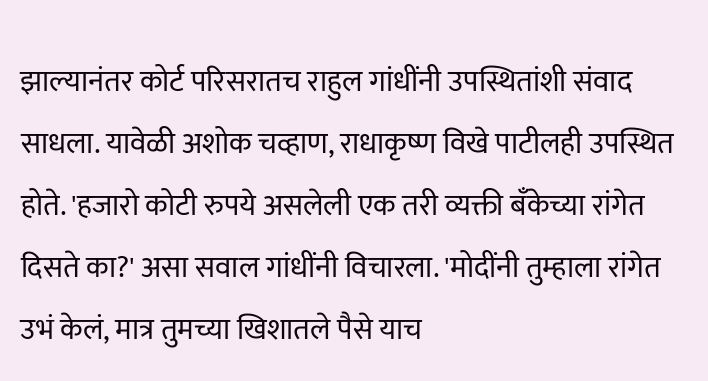झाल्यानंतर कोर्ट परिसरातच राहुल गांधींनी उपस्थितांशी संवाद साधला. यावेळी अशोक चव्हाण, राधाकृष्ण विखे पाटीलही उपस्थित होते. 'हजारो कोटी रुपये असलेली एक तरी व्यक्ती बँकेच्या रांगेत दिसते का?' असा सवाल गांधींनी विचारला. 'मोदींनी तुम्हाला रांगेत उभं केलं, मात्र तुमच्या खिशातले पैसे याच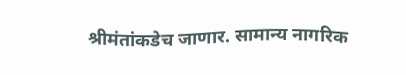श्रीमंतांकडेच जाणार. सामान्य नागरिक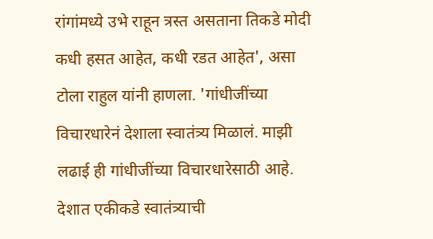रांगांमध्ये उभे राहून त्रस्त असताना तिकडे मोदी कधी हसत आहेत, कधी रडत आहेत', असा टोला राहुल यांनी हाणला. 'गांधीजींच्या विचारधारेनं देशाला स्वातंत्र्य मिळालं. माझी लढाई ही गांधीजींच्या विचारधारेसाठी आहे. देशात एकीकडे स्वातंत्र्याची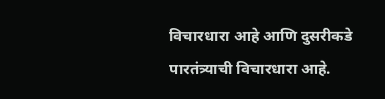विचारधारा आहे आणि दुसरीकडे पारतंत्र्याची विचारधारा आहे.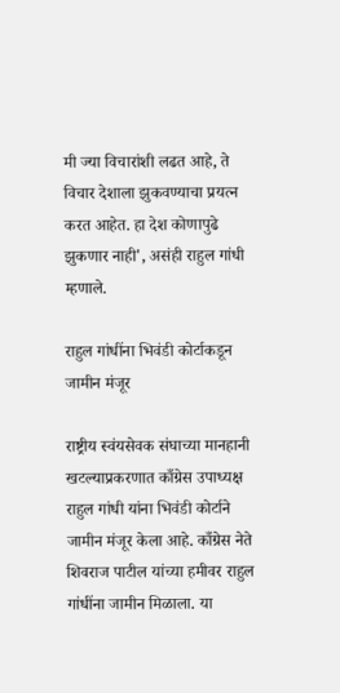मी ज्या विचारांशी लढत आहे, ते विचार देशाला झुकवण्याचा प्रयत्न करत आहेत. हा देश कोणापुढे झुकणार नाही', असंही राहुल गांधी म्हणाले.

राहुल गांधींना भिवंडी कोर्टाकडून जामीन मंजूर

राष्ट्रीय स्वंयसेवक संघाच्या मानहानी खटल्याप्रकरणात काँग्रेस उपाध्यक्ष राहुल गांधी यांना भिवंडी कोर्टाने जामीन मंजूर केला आहे. काँग्रेस नेते शिवराज पाटील यांच्या हमीवर राहुल गांधींना जामीन मिळाला. या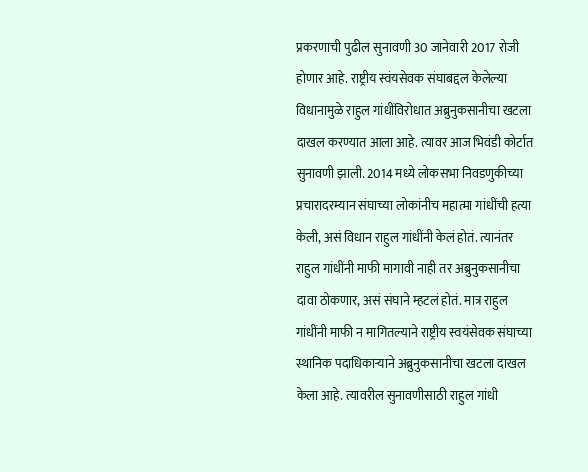प्रकरणाची पुढील सुनावणी 30 जानेवारी 2017 रोजी होणार आहे. राष्ट्रीय स्वंयसेवक संघाबद्दल केलेल्या विधानामुळे राहुल गांधींविरोधात अब्रुनुकसानीचा खटला दाखल करण्यात आला आहे. त्यावर आज भिवंडी कोर्टात सुनावणी झाली. 2014 मध्ये लोकसभा निवडणुकीच्या प्रचारादरम्यान संघाच्या लोकांनीच महात्मा गांधींची हत्या केली, असं विधान राहुल गांधींनी केलं होतं. त्यानंतर राहुल गांधींनी माफी मागावी नाही तर अब्रुनुकसानीचा दावा ठोकणार, असं संघाने म्हटलं होतं. मात्र राहुल गांधींनी माफी न मागितल्याने राष्ट्रीय स्वयंसेवक संघाच्या स्थानिक पदाधिकाऱ्याने अब्रुनुकसानीचा खटला दाखल केला आहे. त्यावरील सुनावणीसाठी राहुल गांधी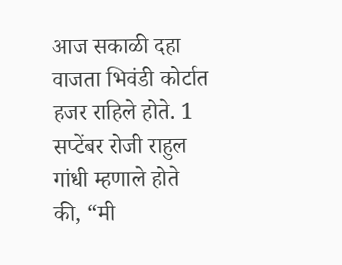आज सकाळी दहा वाजता भिवंडी कोर्टात हजर राहिले होते. 1 सप्टेंबर रोजी राहुल गांधी म्हणाले होते की, “मी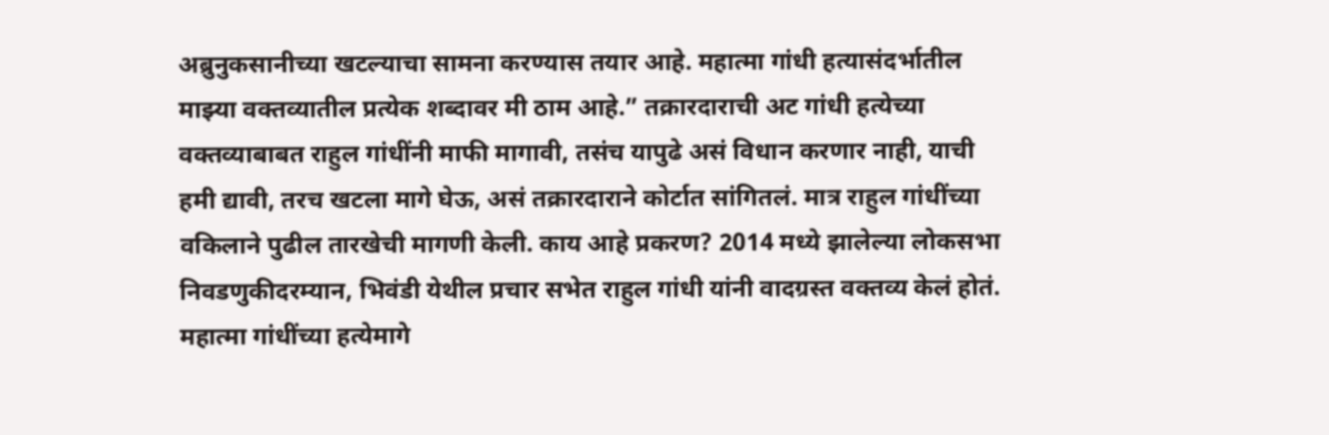अब्रुनुकसानीच्या खटल्याचा सामना करण्यास तयार आहे. महात्मा गांधी हत्यासंदर्भातील माझ्या वक्तव्यातील प्रत्येक शब्दावर मी ठाम आहे.” तक्रारदाराची अट गांधी हत्येच्या वक्तव्याबाबत राहुल गांधींनी माफी मागावी, तसंच यापुढे असं विधान करणार नाही, याची हमी द्यावी, तरच खटला मागे घेऊ, असं तक्रारदाराने कोर्टात सांगितलं. मात्र राहुल गांधींच्या वकिलाने पुढील तारखेची मागणी केली. काय आहे प्रकरण? 2014 मध्ये झालेल्या लोकसभा निवडणुकीदरम्यान, भिवंडी येथील प्रचार सभेत राहुल गांधी यांनी वादग्रस्त वक्तव्य केलं होतं. महात्मा गांधींच्या हत्येमागे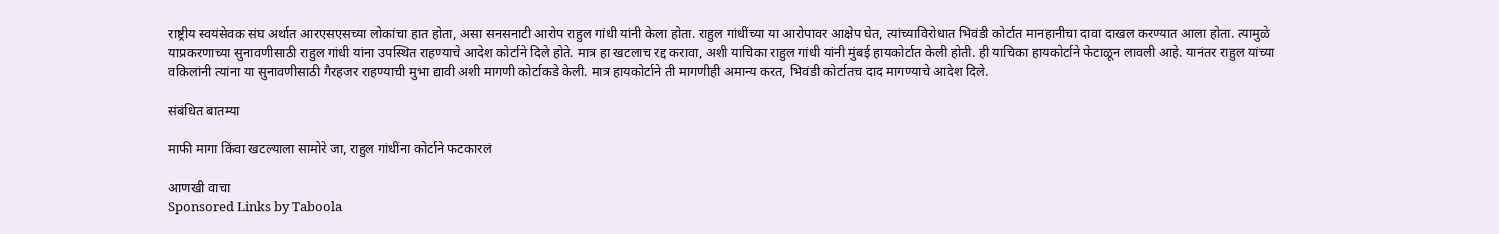राष्ट्रीय स्वयंसेवक संघ अर्थात आरएसएसच्या लोकांचा हात होता, असा सनसनाटी आरोप राहुल गांधी यांनी केला होता. राहुल गांधींच्या या आरोपावर आक्षेप घेत, त्यांच्याविरोधात भिवंडी कोर्टात मानहानीचा दावा दाखल करण्यात आला होता. त्यामुळे याप्रकरणाच्या सुनावणीसाठी राहुल गांधी यांना उपस्थित राहण्याचे आदेश कोर्टाने दिले होते. मात्र हा खटलाच रद्द करावा, अशी याचिका राहुल गांधी यांनी मुंबई हायकोर्टात केली होती. ही याचिका हायकोर्टाने फेटाळून लावली आहे. यानंतर राहुल यांच्या वकिलांनी त्यांना या सुनावणीसाठी गैरहजर राहण्याची मुभा द्यावी अशी मागणी कोर्टाकडे केली. मात्र हायकोर्टाने ती मागणीही अमान्य करत, भिवंडी कोर्टातच दाद मागण्याचे आदेश दिले.

संबंधित बातम्या

माफी मागा किंवा खटल्याला सामोरे जा, राहुल गांधींना कोर्टाने फटकारलं

आणखी वाचा
Sponsored Links by Taboola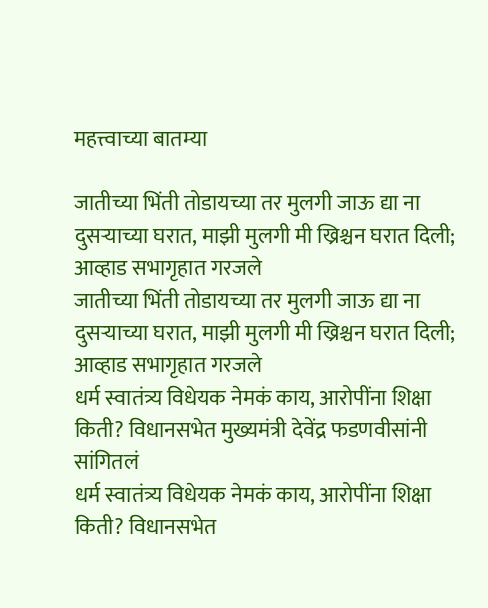महत्त्वाच्या बातम्या

जातीच्या भिंती तोडायच्या तर मुलगी जाऊ द्या ना दुसऱ्याच्या घरात, माझी मुलगी मी ख्रिश्चन घरात दिली; आव्हाड सभागृहात गरजले
जातीच्या भिंती तोडायच्या तर मुलगी जाऊ द्या ना दुसऱ्याच्या घरात, माझी मुलगी मी ख्रिश्चन घरात दिली; आव्हाड सभागृहात गरजले
धर्म स्वातंत्र्य विधेयक नेमकं काय, आरोपींना शिक्षा किती? विधानसभेत मुख्यमंत्री देवेंद्र फडणवीसांनी सांगितलं
धर्म स्वातंत्र्य विधेयक नेमकं काय, आरोपींना शिक्षा किती? विधानसभेत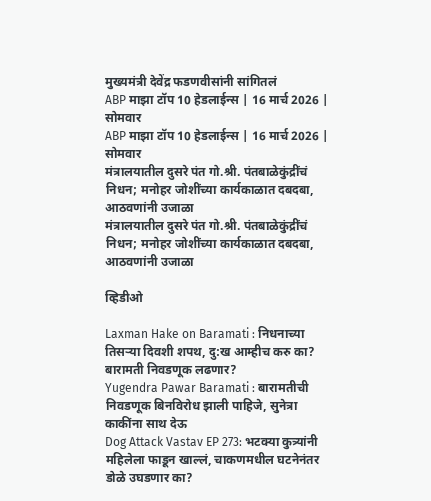मुख्यमंत्री देवेंद्र फडणवीसांनी सांगितलं
ABP माझा टॉप 10 हेडलाईन्स | 16 मार्च 2026 | सोमवार
ABP माझा टॉप 10 हेडलाईन्स | 16 मार्च 2026 | सोमवार
मंत्रालयातील दुसरे पंत गो.श्री. पंतबाळेकुंद्रींचं निधन; मनोहर जोशींच्या कार्यकाळात दबदबा, आठवणांनी उजाळा
मंत्रालयातील दुसरे पंत गो.श्री. पंतबाळेकुंद्रींचं निधन; मनोहर जोशींच्या कार्यकाळात दबदबा, आठवणांनी उजाळा

व्हिडीओ

Laxman Hake on Baramati : निधनाच्या तिसऱ्या दिवशी शपथ, दु:ख आम्हीच करु का? बारामती निवडणूक लढणार?
Yugendra Pawar Baramati : बारामतीची निवडणूक बिनविरोध झाली पाहिजे, सुनेत्रा काकींना साथ देऊ
Dog Attack Vastav EP 273: भटक्या कुत्र्यांनी महिलेला फाडून खाल्लं, चाकणमधील घटनेनंतर डोळे उघडणार का?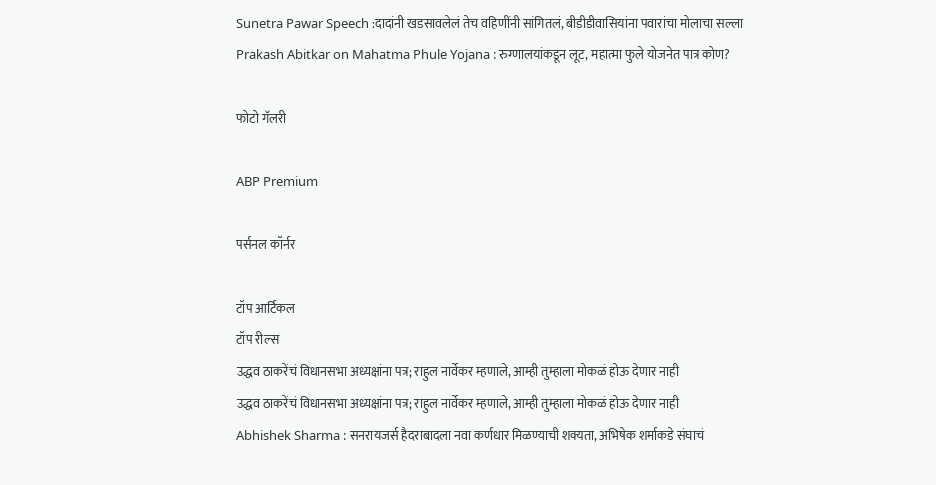Sunetra Pawar Speech :दादांनी खडसावलेलं तेच वहिणींनी सांगितलं, बीडीडीवासियांना पवारांचा मोलाचा सल्ला
Prakash Abitkar on Mahatma Phule Yojana : रुग्णालयांकडून लूट, महात्मा फुले योजनेत पात्र कोण?

फोटो गॅलरी

ABP Premium

पर्सनल कॉर्नर

टॉप आर्टिकल
टॉप रील्स
उद्धव ठाकरेंचं विधानसभा अध्यक्षांना पत्र; राहुल नार्वेकर म्हणाले, आम्ही तुम्हाला मोकळं होऊ देणार नाही
उद्धव ठाकरेंचं विधानसभा अध्यक्षांना पत्र; राहुल नार्वेकर म्हणाले, आम्ही तुम्हाला मोकळं होऊ देणार नाही
Abhishek Sharma : सनरायजर्स हैदराबादला नवा कर्णधार मिळण्याची शक्यता, अभिषेक शर्माकडे संघाचं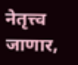नेतृत्त्व जाणार,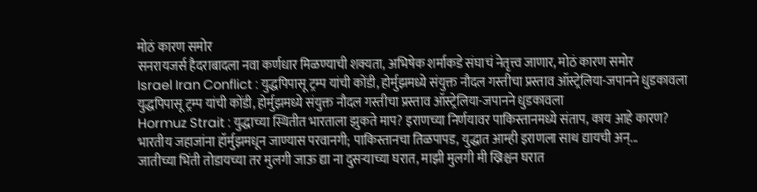मोठं कारण समोर
सनरायजर्स हैदराबादला नवा कर्णधार मिळण्याची शक्यता, अभिषेक शर्माकडे संघाचं नेतृत्त्व जाणार, मोठं कारण समोर
Israel Iran Conflict : युद्धपिपासू ट्रम्प यांची कोंडी, होर्मुझमध्ये संयुक्त नौदल गस्तीचा प्रस्ताव ऑस्ट्रेलिया-जपानने धुडकावला
युद्धपिपासू ट्रम्प यांची कोंडी, होर्मुझमध्ये संयुक्त नौदल गस्तीचा प्रस्ताव ऑस्ट्रेलिया-जपानने धुडकावला
Hormuz Strait : युद्धाच्या स्थितीत भारताला झुकते माप? इराणच्या निर्णयावर पाकिस्तानमध्ये संताप, काय आहे कारण?
भारतीय जहाजांना हॉर्मुझमधून जाण्यास परवानगी; पाकिस्तानचा तिळपापड, युद्धात आम्ही इराणला साथ द्यायची अन्...
जातीच्या भिंती तोडायच्या तर मुलगी जाऊ द्या ना दुसऱ्याच्या घरात, माझी मुलगी मी ख्रिश्चन घरात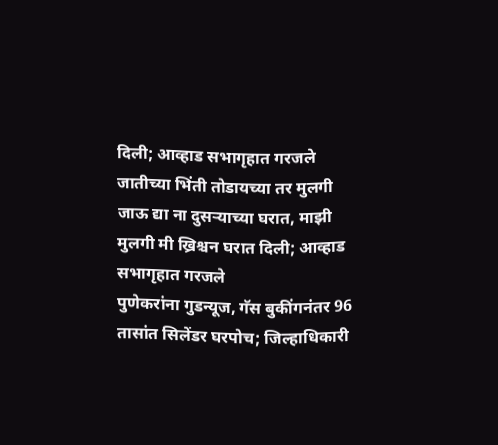दिली; आव्हाड सभागृहात गरजले
जातीच्या भिंती तोडायच्या तर मुलगी जाऊ द्या ना दुसऱ्याच्या घरात, माझी मुलगी मी ख्रिश्चन घरात दिली; आव्हाड सभागृहात गरजले
पुणेकरांना गुडन्यूज, गॅस बुकींगनंतर 96 तासांत सिलेंडर घरपोच; जिल्हाधिकारी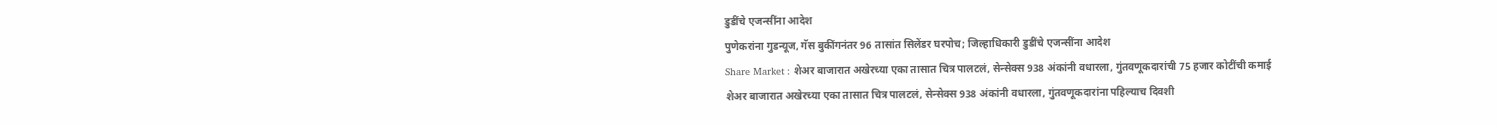डुडींचे एजन्सींना आदेश
पुणेकरांना गुडन्यूज, गॅस बुकींगनंतर 96 तासांत सिलेंडर घरपोच; जिल्हाधिकारी डुडींचे एजन्सींना आदेश
Share Market : शेअर बाजारात अखेरच्या एका तासात चित्र पालटलं, सेन्सेक्स 938 अंकांनी वधारला, गुंतवणूकदारांची 75 हजार कोटींची कमाई
शेअर बाजारात अखेरच्या एका तासात चित्र पालटलं, सेन्सेक्स 938 अंकांनी वधारला, गुंतवणूकदारांना पहिल्याच दिवशी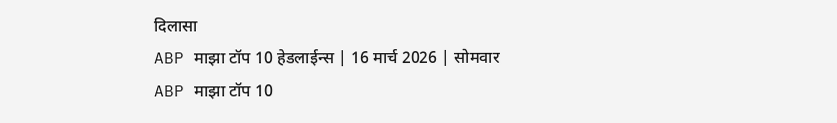दिलासा
ABP माझा टॉप 10 हेडलाईन्स | 16 मार्च 2026 | सोमवार
ABP माझा टॉप 10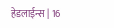हेडलाईन्स | 16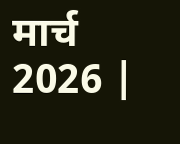मार्च 2026 |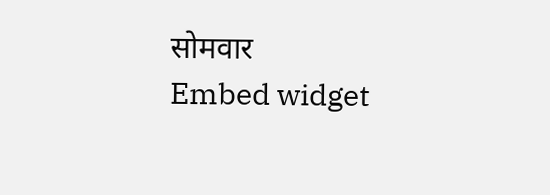सोमवार
Embed widget